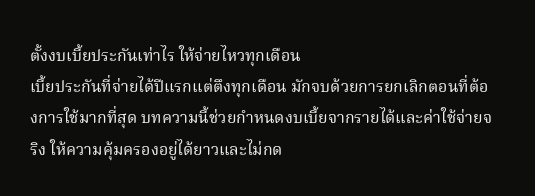ตั้งงบเบี้ยประกันเท่าไร ให้จ่ายไหวทุกเดือน
เบี้ยประกันที่จ่ายได้ปีแรกแต่ตึงทุกเดือน มักจบด้วยการยกเลิกตอนที่ต้องการใช้มากที่สุด บทความนี้ช่วยกำหนดงบเบี้ยจากรายได้และค่าใช้จ่ายจริง ให้ความคุ้มครองอยู่ได้ยาวและไม่กด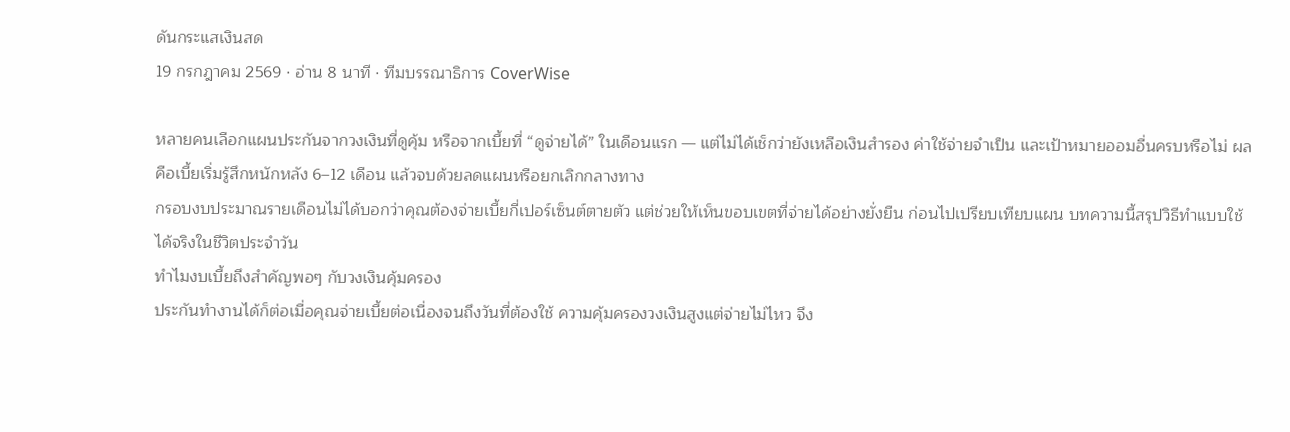ดันกระแสเงินสด
19 กรกฎาคม 2569 · อ่าน 8 นาที · ทีมบรรณาธิการ CoverWise

หลายคนเลือกแผนประกันจากวงเงินที่ดูคุ้ม หรือจากเบี้ยที่ “ดูจ่ายได้” ในเดือนแรก — แต่ไม่ได้เช็กว่ายังเหลือเงินสำรอง ค่าใช้จ่ายจำเป็น และเป้าหมายออมอื่นครบหรือไม่ ผลคือเบี้ยเริ่มรู้สึกหนักหลัง 6–12 เดือน แล้วจบด้วยลดแผนหรือยกเลิกกลางทาง
กรอบงบประมาณรายเดือนไม่ได้บอกว่าคุณต้องจ่ายเบี้ยกี่เปอร์เซ็นต์ตายตัว แต่ช่วยให้เห็นขอบเขตที่จ่ายได้อย่างยั่งยืน ก่อนไปเปรียบเทียบแผน บทความนี้สรุปวิธีทำแบบใช้ได้จริงในชีวิตประจำวัน
ทำไมงบเบี้ยถึงสำคัญพอๆ กับวงเงินคุ้มครอง
ประกันทำงานได้ก็ต่อเมื่อคุณจ่ายเบี้ยต่อเนื่องจนถึงวันที่ต้องใช้ ความคุ้มครองวงเงินสูงแต่จ่ายไม่ไหว จึง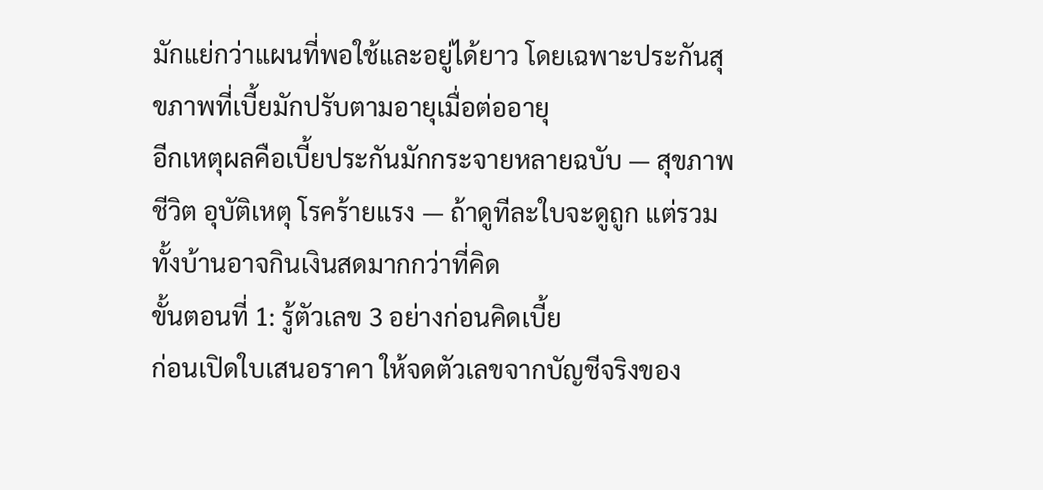มักแย่กว่าแผนที่พอใช้และอยู่ได้ยาว โดยเฉพาะประกันสุขภาพที่เบี้ยมักปรับตามอายุเมื่อต่ออายุ
อีกเหตุผลคือเบี้ยประกันมักกระจายหลายฉบับ — สุขภาพ ชีวิต อุบัติเหตุ โรคร้ายแรง — ถ้าดูทีละใบจะดูถูก แต่รวมทั้งบ้านอาจกินเงินสดมากกว่าที่คิด
ขั้นตอนที่ 1: รู้ตัวเลข 3 อย่างก่อนคิดเบี้ย
ก่อนเปิดใบเสนอราคา ให้จดตัวเลขจากบัญชีจริงของ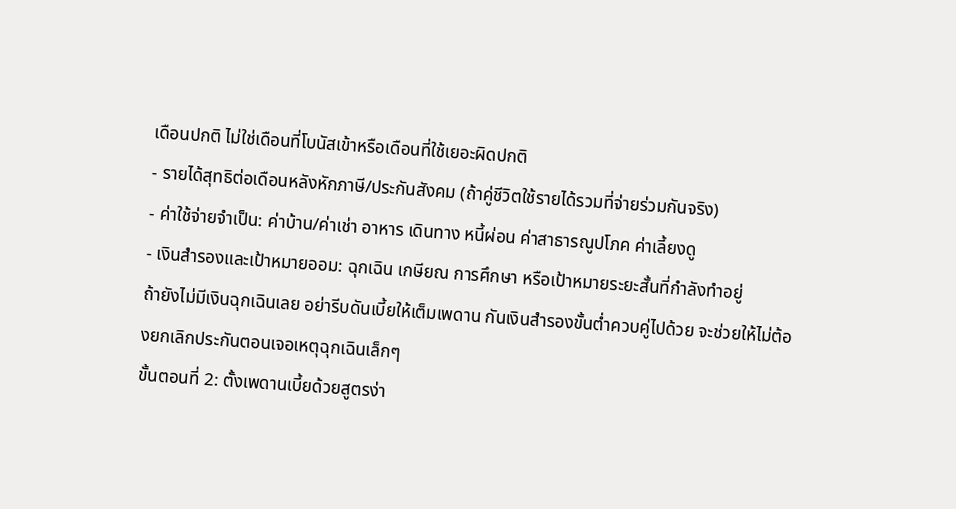เดือนปกติ ไม่ใช่เดือนที่โบนัสเข้าหรือเดือนที่ใช้เยอะผิดปกติ
- รายได้สุทธิต่อเดือนหลังหักภาษี/ประกันสังคม (ถ้าคู่ชีวิตใช้รายได้รวมที่จ่ายร่วมกันจริง)
- ค่าใช้จ่ายจำเป็น: ค่าบ้าน/ค่าเช่า อาหาร เดินทาง หนี้ผ่อน ค่าสาธารณูปโภค ค่าเลี้ยงดู
- เงินสำรองและเป้าหมายออม: ฉุกเฉิน เกษียณ การศึกษา หรือเป้าหมายระยะสั้นที่กำลังทำอยู่
ถ้ายังไม่มีเงินฉุกเฉินเลย อย่ารีบดันเบี้ยให้เต็มเพดาน กันเงินสำรองขั้นต่ำควบคู่ไปด้วย จะช่วยให้ไม่ต้องยกเลิกประกันตอนเจอเหตุฉุกเฉินเล็กๆ
ขั้นตอนที่ 2: ตั้งเพดานเบี้ยด้วยสูตรง่า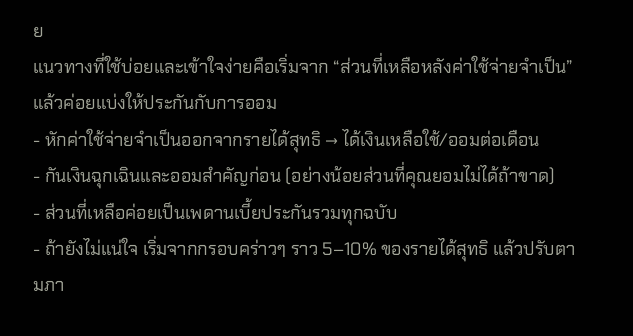ย
แนวทางที่ใช้บ่อยและเข้าใจง่ายคือเริ่มจาก “ส่วนที่เหลือหลังค่าใช้จ่ายจำเป็น” แล้วค่อยแบ่งให้ประกันกับการออม
- หักค่าใช้จ่ายจำเป็นออกจากรายได้สุทธิ → ได้เงินเหลือใช้/ออมต่อเดือน
- กันเงินฉุกเฉินและออมสำคัญก่อน (อย่างน้อยส่วนที่คุณยอมไม่ได้ถ้าขาด)
- ส่วนที่เหลือค่อยเป็นเพดานเบี้ยประกันรวมทุกฉบับ
- ถ้ายังไม่แน่ใจ เริ่มจากกรอบคร่าวๆ ราว 5–10% ของรายได้สุทธิ แล้วปรับตามภา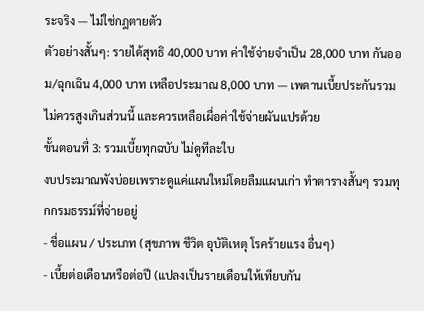ระจริง — ไม่ใช่กฎตายตัว
ตัวอย่างสั้นๆ: รายได้สุทธิ 40,000 บาท ค่าใช้จ่ายจำเป็น 28,000 บาท กันออม/ฉุกเฉิน 4,000 บาท เหลือประมาณ 8,000 บาท — เพดานเบี้ยประกันรวมไม่ควรสูงเกินส่วนนี้ และควรเหลือเผื่อค่าใช้จ่ายผันแปรด้วย
ขั้นตอนที่ 3: รวมเบี้ยทุกฉบับ ไม่ดูทีละใบ
งบประมาณพังบ่อยเพราะดูแค่แผนใหม่โดยลืมแผนเก่า ทำตารางสั้นๆ รวมทุกกรมธรรม์ที่จ่ายอยู่
- ชื่อแผน / ประเภท (สุขภาพ ชีวิต อุบัติเหตุ โรคร้ายแรง อื่นๆ)
- เบี้ยต่อเดือนหรือต่อปี (แปลงเป็นรายเดือนให้เทียบกัน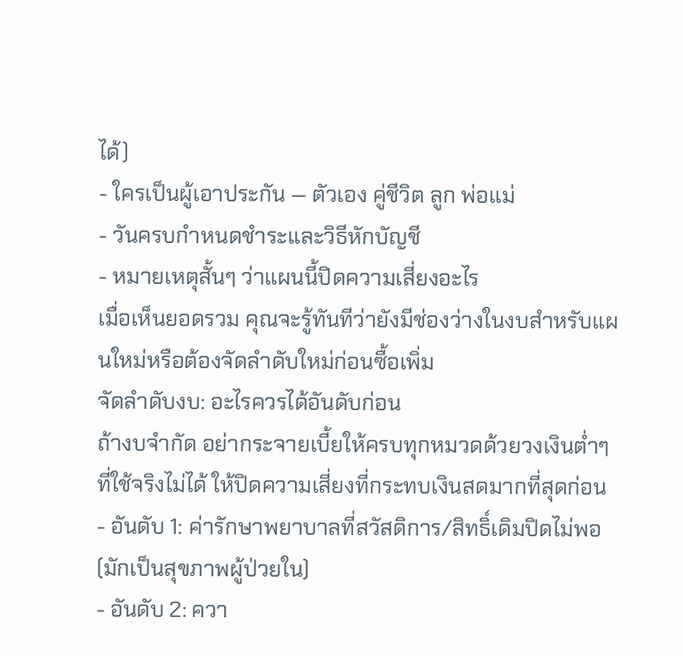ได้)
- ใครเป็นผู้เอาประกัน — ตัวเอง คู่ชีวิต ลูก พ่อแม่
- วันครบกำหนดชำระและวิธีหักบัญชี
- หมายเหตุสั้นๆ ว่าแผนนี้ปิดความเสี่ยงอะไร
เมื่อเห็นยอดรวม คุณจะรู้ทันทีว่ายังมีช่องว่างในงบสำหรับแผนใหม่หรือต้องจัดลำดับใหม่ก่อนซื้อเพิ่ม
จัดลำดับงบ: อะไรควรได้อันดับก่อน
ถ้างบจำกัด อย่ากระจายเบี้ยให้ครบทุกหมวดด้วยวงเงินต่ำๆ ที่ใช้จริงไม่ได้ ให้ปิดความเสี่ยงที่กระทบเงินสดมากที่สุดก่อน
- อันดับ 1: ค่ารักษาพยาบาลที่สวัสดิการ/สิทธิ์เดิมปิดไม่พอ (มักเป็นสุขภาพผู้ป่วยใน)
- อันดับ 2: ควา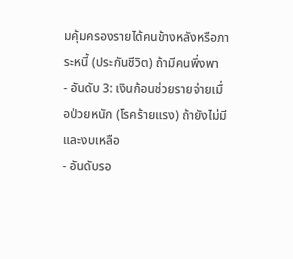มคุ้มครองรายได้คนข้างหลังหรือภาระหนี้ (ประกันชีวิต) ถ้ามีคนพึ่งพา
- อันดับ 3: เงินก้อนช่วยรายจ่ายเมื่อป่วยหนัก (โรคร้ายแรง) ถ้ายังไม่มีและงบเหลือ
- อันดับรอ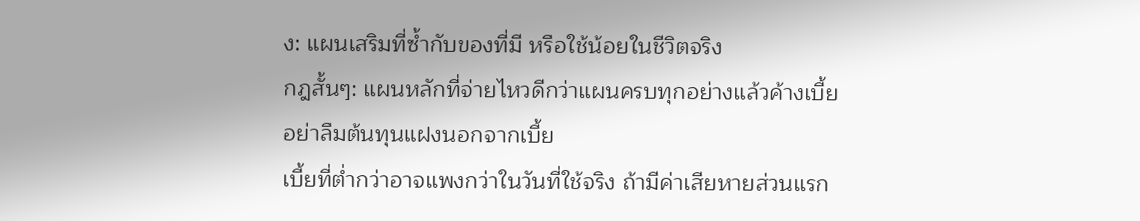ง: แผนเสริมที่ซ้ำกับของที่มี หรือใช้น้อยในชีวิตจริง
กฎสั้นๆ: แผนหลักที่จ่ายไหวดีกว่าแผนครบทุกอย่างแล้วค้างเบี้ย
อย่าลืมต้นทุนแฝงนอกจากเบี้ย
เบี้ยที่ต่ำกว่าอาจแพงกว่าในวันที่ใช้จริง ถ้ามีค่าเสียหายส่วนแรก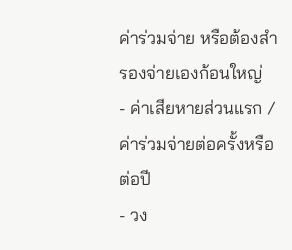ค่าร่วมจ่าย หรือต้องสำรองจ่ายเองก้อนใหญ่
- ค่าเสียหายส่วนแรก / ค่าร่วมจ่ายต่อครั้งหรือต่อปี
- วง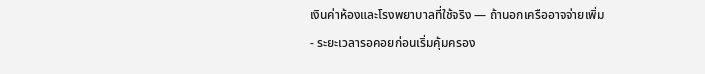เงินค่าห้องและโรงพยาบาลที่ใช้จริง — ถ้านอกเครืออาจจ่ายเพิ่ม
- ระยะเวลารอคอยก่อนเริ่มคุ้มครอง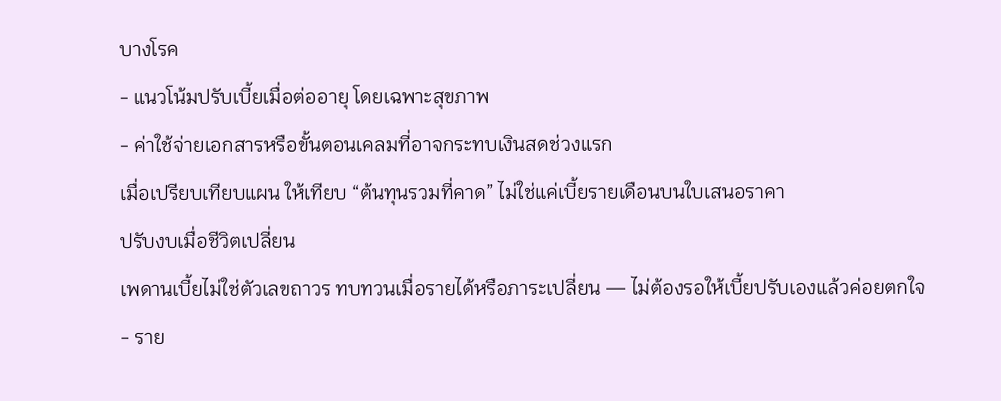บางโรค
- แนวโน้มปรับเบี้ยเมื่อต่ออายุ โดยเฉพาะสุขภาพ
- ค่าใช้จ่ายเอกสารหรือขั้นตอนเคลมที่อาจกระทบเงินสดช่วงแรก
เมื่อเปรียบเทียบแผน ให้เทียบ “ต้นทุนรวมที่คาด” ไม่ใช่แค่เบี้ยรายเดือนบนใบเสนอราคา
ปรับงบเมื่อชีวิตเปลี่ยน
เพดานเบี้ยไม่ใช่ตัวเลขถาวร ทบทวนเมื่อรายได้หรือภาระเปลี่ยน — ไม่ต้องรอให้เบี้ยปรับเองแล้วค่อยตกใจ
- ราย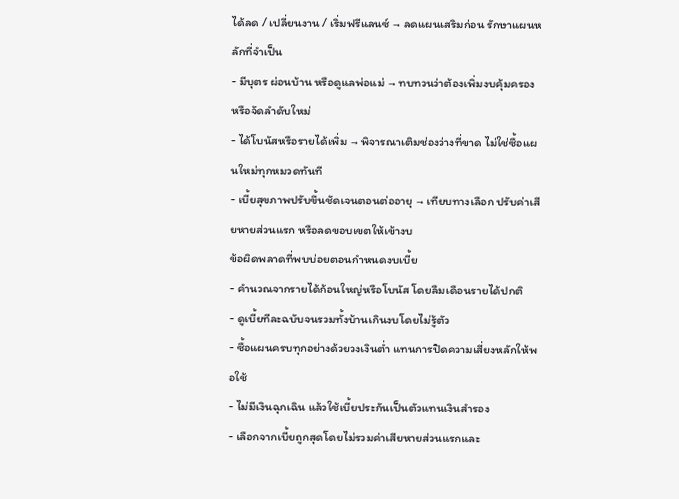ได้ลด / เปลี่ยนงาน / เริ่มฟรีแลนซ์ → ลดแผนเสริมก่อน รักษาแผนหลักที่จำเป็น
- มีบุตร ผ่อนบ้าน หรือดูแลพ่อแม่ → ทบทวนว่าต้องเพิ่มงบคุ้มครองหรือจัดลำดับใหม่
- ได้โบนัสหรือรายได้เพิ่ม → พิจารณาเติมช่องว่างที่ขาด ไม่ใช่ซื้อแผนใหม่ทุกหมวดทันที
- เบี้ยสุขภาพปรับขึ้นชัดเจนตอนต่ออายุ → เทียบทางเลือก ปรับค่าเสียหายส่วนแรก หรือลดขอบเขตให้เข้างบ
ข้อผิดพลาดที่พบบ่อยตอนกำหนดงบเบี้ย
- คำนวณจากรายได้ก้อนใหญ่หรือโบนัส โดยลืมเดือนรายได้ปกติ
- ดูเบี้ยทีละฉบับจนรวมทั้งบ้านเกินงบโดยไม่รู้ตัว
- ซื้อแผนครบทุกอย่างด้วยวงเงินต่ำ แทนการปิดความเสี่ยงหลักให้พอใช้
- ไม่มีเงินฉุกเฉิน แล้วใช้เบี้ยประกันเป็นตัวแทนเงินสำรอง
- เลือกจากเบี้ยถูกสุดโดยไม่รวมค่าเสียหายส่วนแรกและ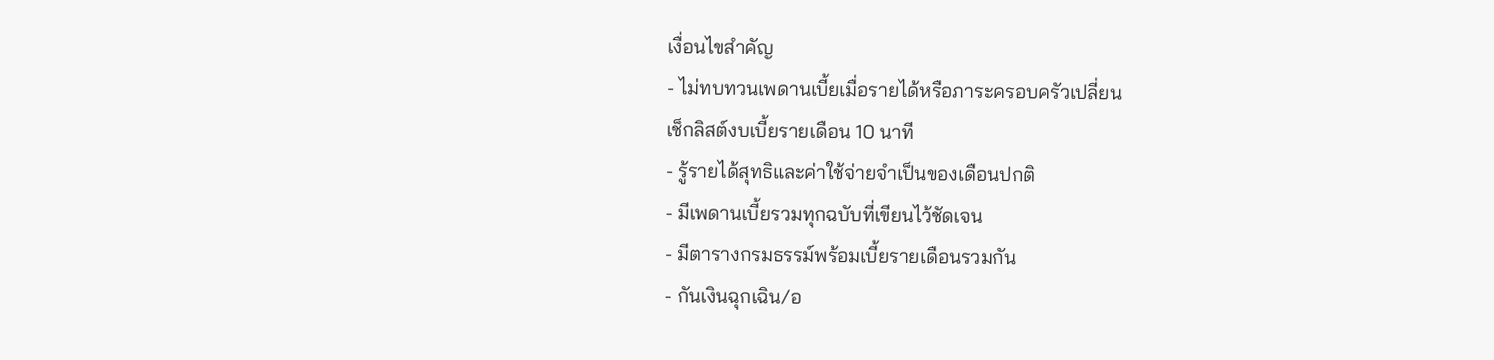เงื่อนไขสำคัญ
- ไม่ทบทวนเพดานเบี้ยเมื่อรายได้หรือภาระครอบครัวเปลี่ยน
เช็กลิสต์งบเบี้ยรายเดือน 10 นาที
- รู้รายได้สุทธิและค่าใช้จ่ายจำเป็นของเดือนปกติ
- มีเพดานเบี้ยรวมทุกฉบับที่เขียนไว้ชัดเจน
- มีตารางกรมธรรม์พร้อมเบี้ยรายเดือนรวมกัน
- กันเงินฉุกเฉิน/อ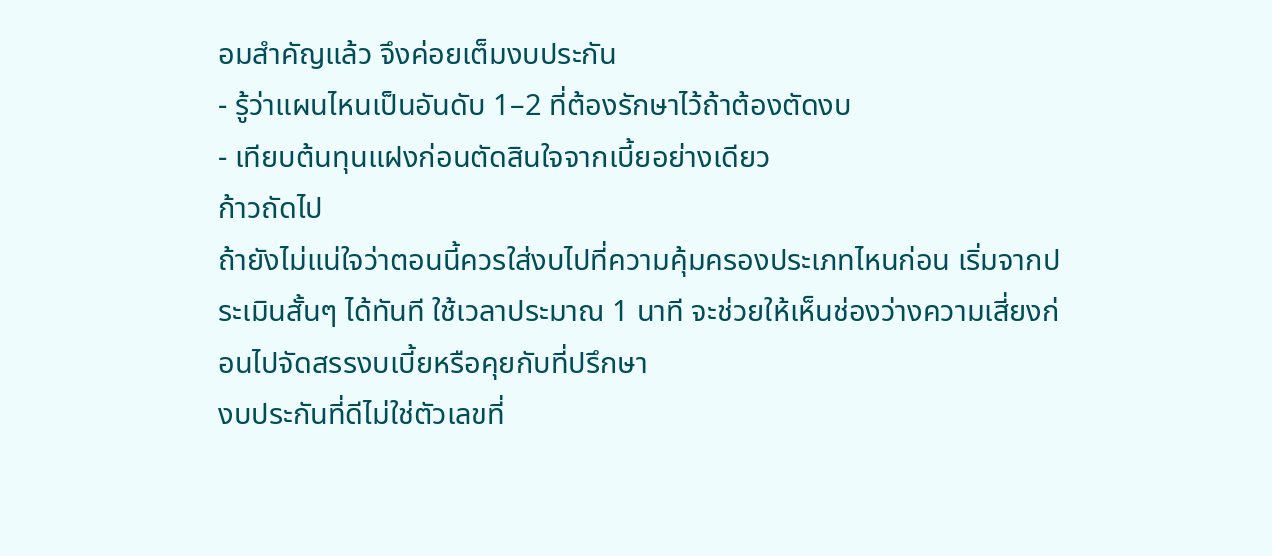อมสำคัญแล้ว จึงค่อยเต็มงบประกัน
- รู้ว่าแผนไหนเป็นอันดับ 1–2 ที่ต้องรักษาไว้ถ้าต้องตัดงบ
- เทียบต้นทุนแฝงก่อนตัดสินใจจากเบี้ยอย่างเดียว
ก้าวถัดไป
ถ้ายังไม่แน่ใจว่าตอนนี้ควรใส่งบไปที่ความคุ้มครองประเภทไหนก่อน เริ่มจากประเมินสั้นๆ ได้ทันที ใช้เวลาประมาณ 1 นาที จะช่วยให้เห็นช่องว่างความเสี่ยงก่อนไปจัดสรรงบเบี้ยหรือคุยกับที่ปรึกษา
งบประกันที่ดีไม่ใช่ตัวเลขที่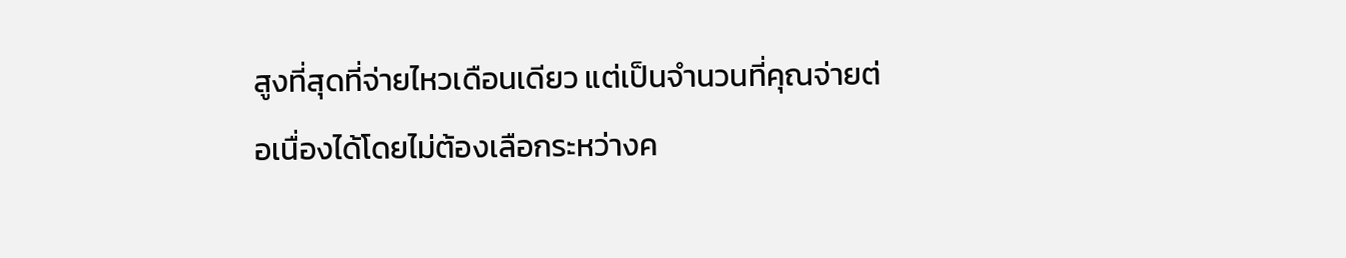สูงที่สุดที่จ่ายไหวเดือนเดียว แต่เป็นจำนวนที่คุณจ่ายต่อเนื่องได้โดยไม่ต้องเลือกระหว่างค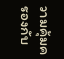วามคุ้มครองกับ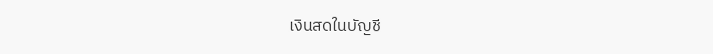เงินสดในบัญชี